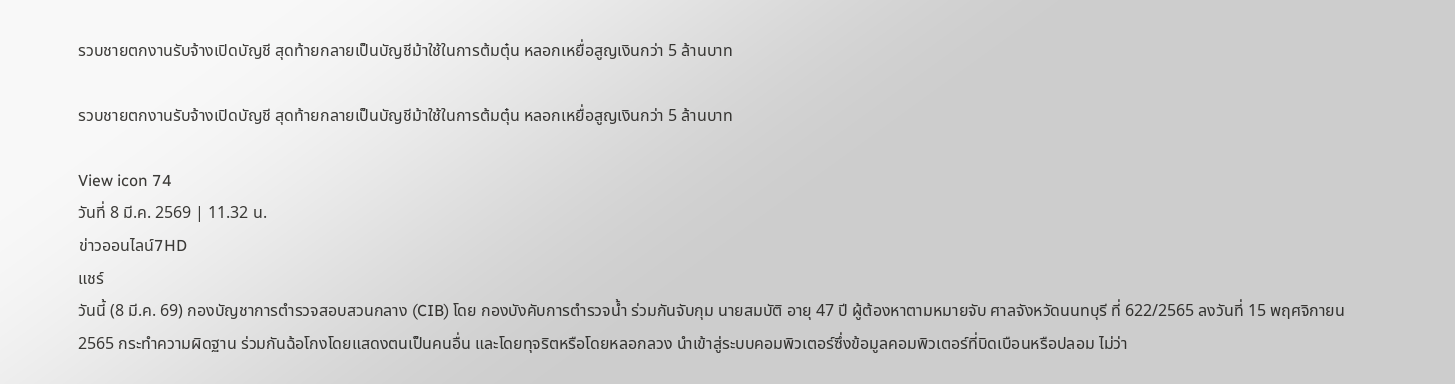รวบชายตกงานรับจ้างเปิดบัญชี สุดท้ายกลายเป็นบัญชีม้าใช้ในการต้มตุ๋น หลอกเหยื่อสูญเงินกว่า 5 ล้านบาท

รวบชายตกงานรับจ้างเปิดบัญชี สุดท้ายกลายเป็นบัญชีม้าใช้ในการต้มตุ๋น หลอกเหยื่อสูญเงินกว่า 5 ล้านบาท

View icon 74
วันที่ 8 มี.ค. 2569 | 11.32 น.
ข่าวออนไลน์7HD
แชร์
วันนี้ (8 มี.ค. 69) กองบัญชาการตำรวจสอบสวนกลาง (CIB) โดย กองบังคับการตำรวจน้ำ ร่วมกันจับกุม นายสมบัติ อายุ 47 ปี ผู้ต้องหาตามหมายจับ ศาลจังหวัดนนทบุรี ที่ 622/2565 ลงวันที่ 15 พฤศจิกายน 2565 กระทำความผิดฐาน ร่วมกันฉ้อโกงโดยแสดงตนเป็นคนอื่น และโดยทุจริตหรือโดยหลอกลวง นำเข้าสู่ระบบคอมพิวเตอร์ซึ่งข้อมูลคอมพิวเตอร์ที่บิดเบือนหรือปลอม ไม่ว่า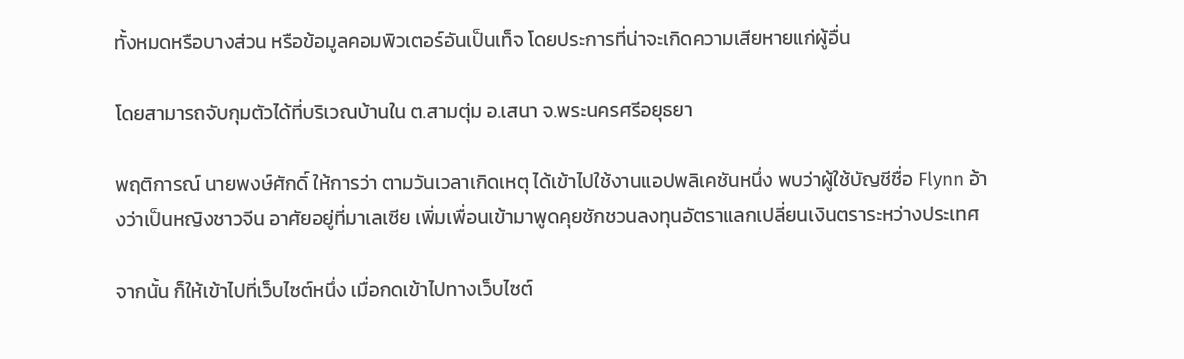ทั้งหมดหรือบางส่วน หรือข้อมูลคอมพิวเตอร์อันเป็นเท็จ โดยประการที่น่าจะเกิดความเสียหายแก่ผู้อื่น

โดยสามารถจับกุมตัวได้ที่บริเวณบ้านใน ต.สามตุ่ม อ.เสนา จ.พระนครศรีอยุธยา

พฤติการณ์ นายพงษ์ศักดิ์ ให้การว่า ตามวันเวลาเกิดเหตุ ได้เข้าไปใช้งานแอปพลิเคชันหนึ่ง พบว่าผู้ใช้บัญชีชื่อ Flynn อ้างว่าเป็นหญิงชาวจีน อาศัยอยู่ที่มาเลเซีย เพิ่มเพื่อนเข้ามาพูดคุยชักชวนลงทุนอัตราแลกเปลี่ยนเงินตราระหว่างประเทศ

จากนั้น ก็ให้เข้าไปที่เว็บไซต์หนึ่ง เมื่อกดเข้าไปทางเว็บไซต์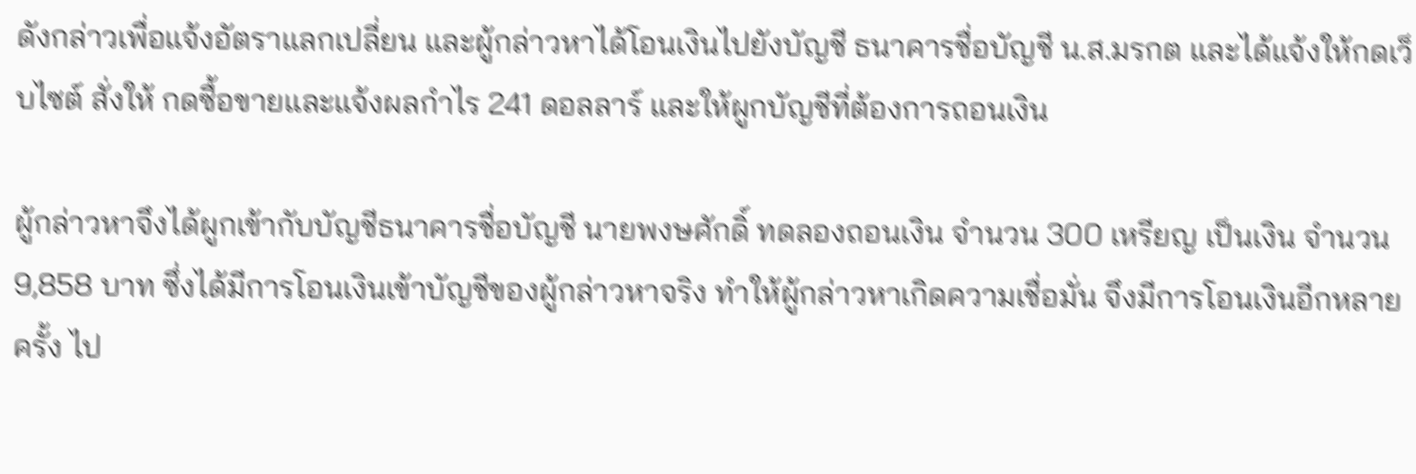ดังกล่าวเพื่อแจ้งอัตราแลกเปลี่ยน และผู้กล่าวหาได้โอนเงินไปยังบัญชี ธนาคารชื่อบัญชี น.ส.มรกต และได้แจ้งให้กดเว็บไซต์ สั่งให้ กดซื้อขายและแจ้งผลกำไร 241 ดอลลาร์ และให้ผูกบัญชีที่ต้องการถอนเงิน

ผู้กล่าวหาจึงได้ผูกเข้ากับบัญชีธนาคารชื่อบัญชี นายพงษศักดิ์ ทดลองถอนเงิน จำนวน 300 เหรียญ เป็นเงิน จำนวน 9,858 บาท ซึ่งได้มีการโอนเงินเข้าบัญชีของผู้กล่าวหาจริง ทำให้ผู้กล่าวหาเกิดความเชื่อมั่น จึงมีการโอนเงินอีกหลายครั้ง ไป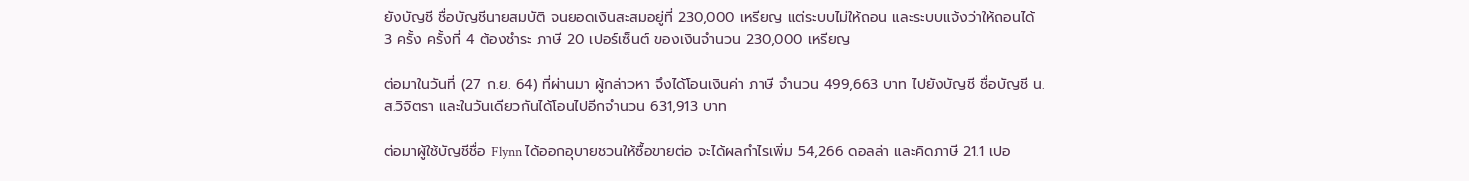ยังบัญชี ชื่อบัญชีนายสมบัติ จนยอดเงินสะสมอยู่ที่ 230,000 เหรียญ แต่ระบบไม่ให้ถอน และระบบแจ้งว่าให้ถอนได้ 3 ครั้ง ครั้งที่ 4 ต้องชำระ ภาษี 20 เปอร์เซ็นต์ ของเงินจำนวน 230,000 เหรียญ

ต่อมาในวันที่ (27 ก.ย. 64) ที่ผ่านมา ผู้กล่าวหา จึงได้โอนเงินค่า ภาษี จำนวน 499,663 บาท ไปยังบัญชี ชื่อบัญชี น.ส.วิจิตรา และในวันเดียวกันได้โอนไปอีกจำนวน 631,913 บาท

ต่อมาผู้ใช้บัญชีชื่อ Flynn ได้ออกอุบายชวนให้ซื้อขายต่อ จะได้ผลกำไรเพิ่ม 54,266 ดอลล่า และคิดภาษี 21.1 เปอ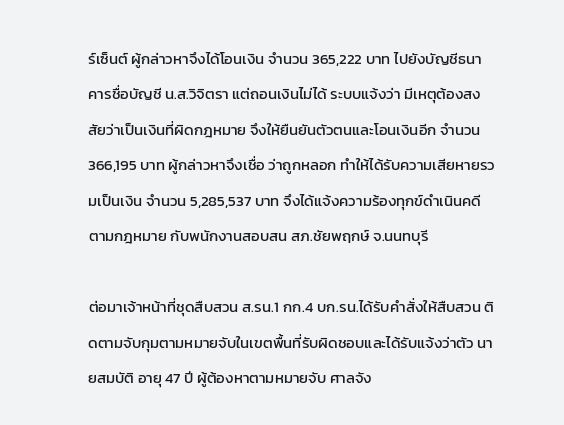ร์เซ็นต์ ผู้กล่าวหาจึงได้โอนเงิน จำนวน 365,222 บาท ไปยังบัญชีธนาคารชื่อบัญชี น.ส.วิจิตรา แต่ถอนเงินไม่ได้ ระบบแจ้งว่า มีเหตุต้องสงสัยว่าเป็นเงินที่ผิดกฎหมาย จึงให้ยืนยันตัวตนและโอนเงินอีก จำนวน 366,195 บาท ผู้กล่าวหาจึงเชื่อ ว่าถูกหลอก ทำให้ได้รับความเสียหายรวมเป็นเงิน จำนวน 5,285,537 บาท จึงได้แจ้งความร้องทุกข์ดำเนินคดีตามกฎหมาย กับพนักงานสอบสน สภ.ชัยพฤกษ์ จ.นนทบุรี

ต่อมาเจ้าหน้าที่ชุดสืบสวน ส.รน.1 กก.4 บก.รน.ได้รับคำสั่งให้สืบสวน ติดตามจับกุมตามหมายจับในเขตพื้นที่รับผิดชอบและได้รับแจ้งว่าตัว นายสมบัติ อายุ 47 ปี ผู้ต้องหาตามหมายจับ ศาลจัง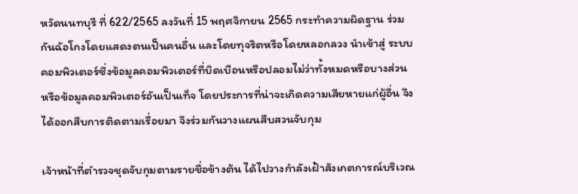หวัดนนทบุรี ที่ 622/2565 ลงวันที่ 15 พฤศจิกายน 2565 กระทำความผิดฐาน ร่วมกันฉ้อโกงโดยแสดงตนเป็นคนอื่น และโดยทุจริตหรือโดยหลอกลวง นำเข้าสู่ ระบบคอมพิวเตอร์ซึ่งข้อมูลคอมพิวเตอร์ที่บิดเบือนหรือปลอมไม่ว่าทั้งหมดหรือบางส่วน หรือข้อมูลคอมพิวเตอร์อันเป็นเท็จ โดยประการที่น่าจะเกิดความเสียหายแก่ผู้อื่น จึงได้ออกสืบการติดตามเรื่อยมา จึงร่วมกันวางแผนสืบสวนจับกุม

เจ้าหน้าที่ตำรวจชุดจับกุมตามรายชื่อข้างต้น ได้ไปวางกำลังเฝ้าสังเกตการณ์บริเวณ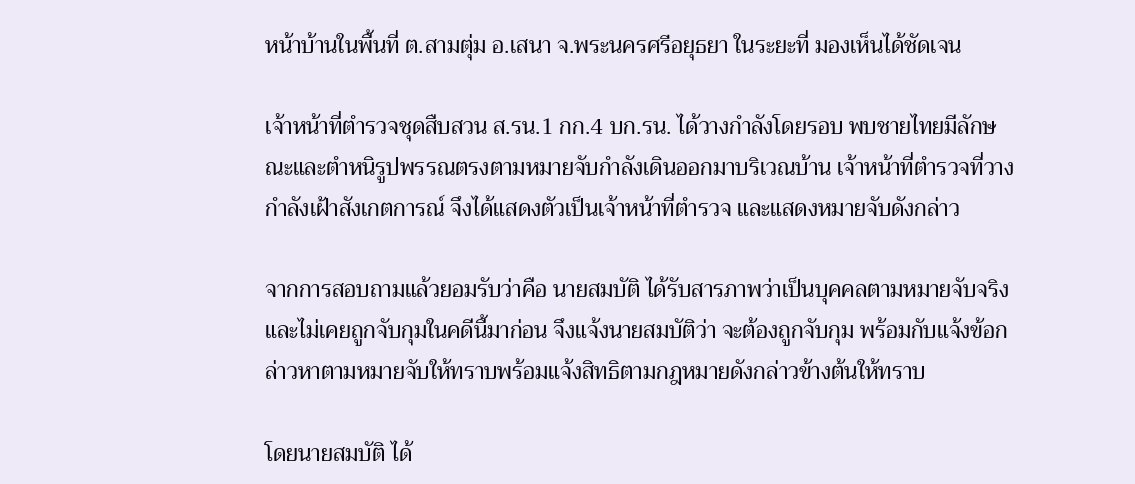หน้าบ้านในพื้นที่ ต.สามตุ่ม อ.เสนา จ.พระนครศรีอยุธยา ในระยะที่ มองเห็นได้ชัดเจน

เจ้าหน้าที่ตำรวจชุดสืบสวน ส.รน.1 กก.4 บก.รน. ได้วางกำลังโดยรอบ พบชายไทยมีลักษณะและตำหนิรูปพรรณตรงตามหมายจับกำลังเดินออกมาบริเวณบ้าน เจ้าหน้าที่ตำรวจที่วางกำลังเฝ้าสังเกตการณ์ จึงได้แสดงตัวเป็นเจ้าหน้าที่ตำรวจ และแสดงหมายจับดังกล่าว

จากการสอบถามแล้วยอมรับว่าคือ นายสมบัติ ได้รับสารภาพว่าเป็นบุคคลตามหมายจับจริงและไม่เคยถูกจับกุมในคดีนี้มาก่อน จึงแจ้งนายสมบัติว่า จะต้องถูกจับกุม พร้อมกับแจ้งข้อกล่าวหาตามหมายจับให้ทราบพร้อมแจ้งสิทธิตามกฎหมายดังกล่าวข้างต้นให้ทราบ

โดยนายสมบัติ ได้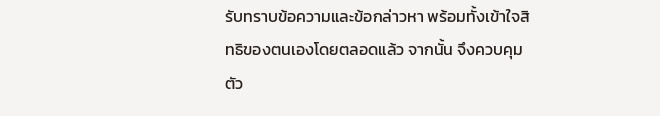รับทราบข้อความและข้อกล่าวหา พร้อมทั้งเข้าใจสิทธิของตนเองโดยตลอดแล้ว จากนั้น จึงควบคุมตัว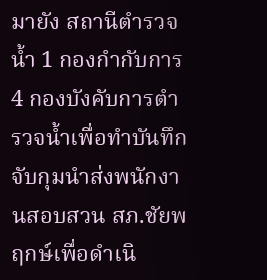มายัง สถานีตำรวจน้ำ 1 กองกำกับการ 4 กองบังคับการตำรวจน้ำเพื่อทำบันทึกจับกุมนำส่งพนักงานสอบสวน สภ.ชัยพฤกษ์เพื่อดำเนิ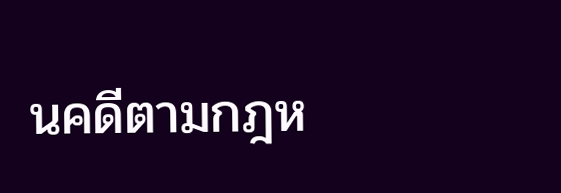นคดีตามกฎห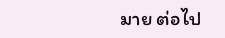มาย ต่อไป